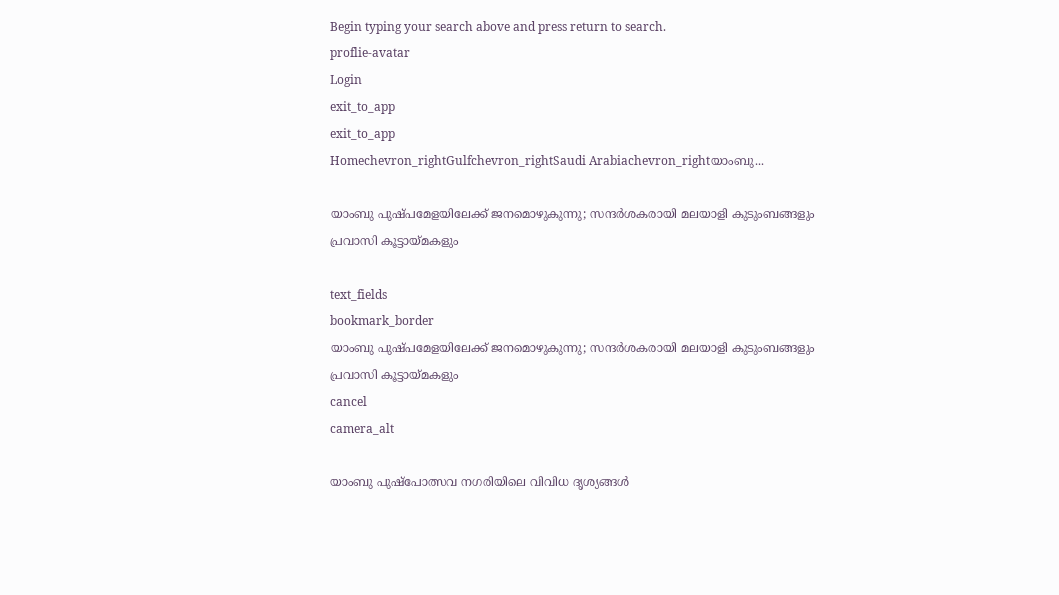Begin typing your search above and press return to search.
proflie-avatar
Login
exit_to_app
exit_to_app
Homechevron_rightGulfchevron_rightSaudi Arabiachevron_rightയാംബു...

യാംബു പുഷ്പമേളയിലേക്ക് ജനമൊഴുകുന്നു; സന്ദർശകരായി മലയാളി കുടുംബങ്ങളും പ്രവാസി കൂട്ടായ്മകളും

text_fields
bookmark_border
യാംബു പുഷ്പമേളയിലേക്ക് ജനമൊഴുകുന്നു; സന്ദർശകരായി മലയാളി കുടുംബങ്ങളും പ്രവാസി കൂട്ടായ്മകളും
cancel
camera_alt

യാംബു പുഷ്‌പോത്സവ നഗരിയിലെ വിവിധ ദൃശ്യങ്ങൾ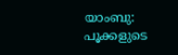യാംബു: പൂക്കളുടെ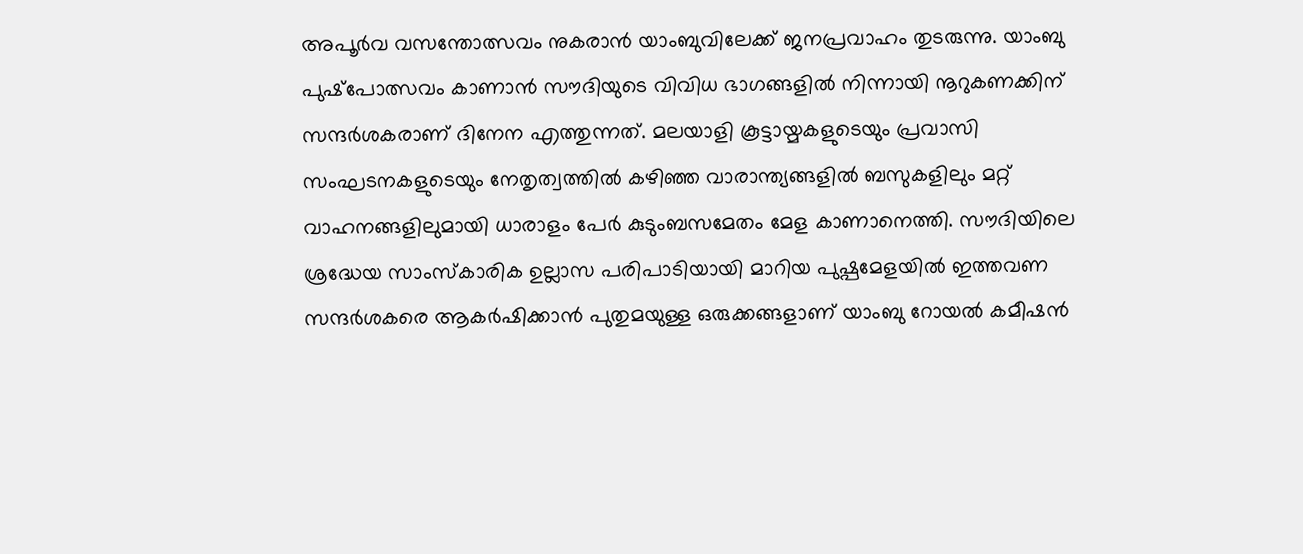അപൂർവ വസന്തോത്സവം നുകരാൻ യാംബുവിലേക്ക് ജനപ്രവാഹം തുടരുന്നു. യാംബു പുഷ്‌പോത്സവം കാണാൻ സൗദിയുടെ വിവിധ ഭാഗങ്ങളിൽ നിന്നായി നൂറുകണക്കിന് സന്ദർശകരാണ് ദിനേന എത്തുന്നത്. മലയാളി കൂട്ടായ്മകളുടെയും പ്രവാസി സംഘടനകളുടെയും നേതൃത്വത്തിൽ കഴിഞ്ഞ വാരാന്ത്യങ്ങളിൽ ബസുകളിലും മറ്റ് വാഹനങ്ങളിലുമായി ധാരാളം പേർ കുടുംബസമേതം മേള കാണാനെത്തി. സൗദിയിലെ ശ്രദ്ധേയ സാംസ്‌കാരിക ഉല്ലാസ പരിപാടിയായി മാറിയ പുഷ്പമേളയിൽ ഇത്തവണ സന്ദർശകരെ ആകർഷിക്കാൻ പുതുമയുള്ള ഒരുക്കങ്ങളാണ് യാംബു റോയൽ കമീഷൻ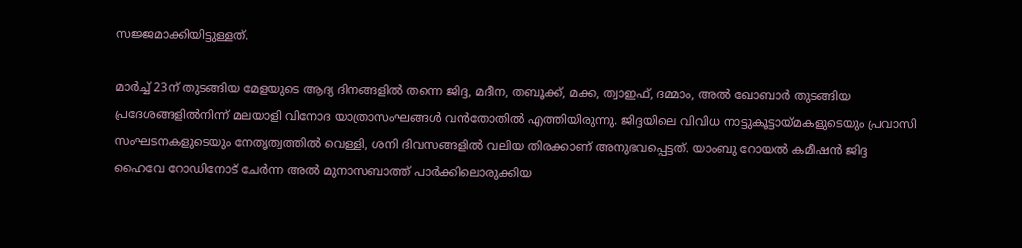സജ്ജമാക്കിയിട്ടുള്ളത്.

മാർച്ച് 23ന് തുടങ്ങിയ മേളയുടെ ആദ്യ ദിനങ്ങളിൽ തന്നെ ജിദ്ദ, മദീന, തബൂക്ക്, മക്ക, ത്വാഇഫ്, ദമ്മാം, അൽ ഖോബാർ തുടങ്ങിയ പ്രദേശങ്ങളിൽനിന്ന് മലയാളി വിനോദ യാത്രാസംഘങ്ങൾ വൻതോതിൽ എത്തിയിരുന്നു. ജിദ്ദയിലെ വിവിധ നാട്ടുകൂട്ടായ്മകളുടെയും പ്രവാസി സംഘടനകളുടെയും നേതൃത്വത്തിൽ വെള്ളി, ശനി ദിവസങ്ങളിൽ വലിയ തിരക്കാണ് അനുഭവപ്പെട്ടത്. യാംബു റോയൽ കമീഷൻ ജിദ്ദ ഹൈവേ റോഡിനോട് ചേർന്ന അൽ മുനാസബാത്ത് പാർക്കിലൊരുക്കിയ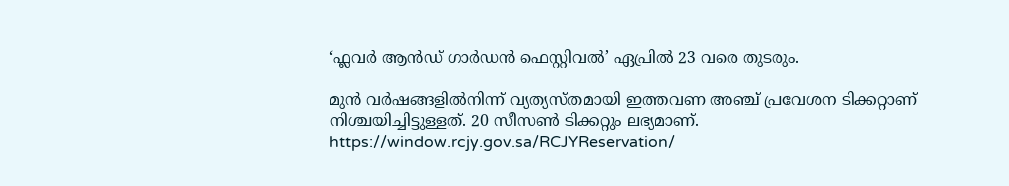‘ഫ്ലവർ ആൻഡ് ഗാർഡൻ ഫെസ്റ്റിവൽ’ ഏപ്രിൽ 23 വരെ തുടരും.

മുൻ വർഷങ്ങളിൽനിന്ന് വ്യത്യസ്തമായി ഇത്തവണ അഞ്ച് പ്രവേശന ടിക്കറ്റാണ് നിശ്ചയിച്ചിട്ടുള്ളത്. 20 സീസൺ ടിക്കറ്റും ലഭ്യമാണ്. https://window.rcjy.gov.sa/RCJYReservation/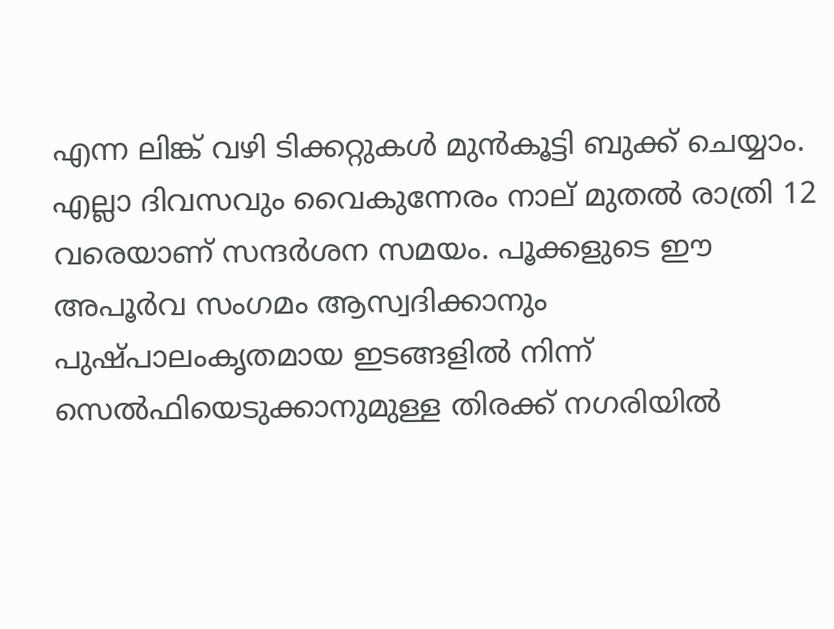എന്ന ലിങ്ക് വഴി ടിക്കറ്റുകൾ മുൻകൂട്ടി ബുക്ക് ചെയ്യാം. എല്ലാ ദിവസവും വൈകുന്നേരം നാല് മുതൽ രാത്രി 12 വരെയാണ് സന്ദർശന സമയം. പൂക്കളുടെ ഈ അപൂർവ സംഗമം ആസ്വദിക്കാനും പുഷ്പാലംകൃതമായ ഇടങ്ങളിൽ നിന്ന് സെൽഫിയെടുക്കാനുമുള്ള തിരക്ക് നഗരിയിൽ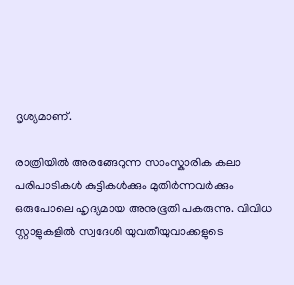ദൃശ്യമാണ്.

രാത്രിയിൽ അരങ്ങേറുന്ന സാംസ്കാരിക കലാ പരിപാടികൾ കുട്ടികൾക്കും മുതിർന്നവർക്കും ഒരുപോലെ ഹൃദ്യമായ അനുഭൂതി പകരുന്നു. വിവിധ സ്റ്റാളുകളിൽ സ്വദേശി യുവതീയുവാക്കളുടെ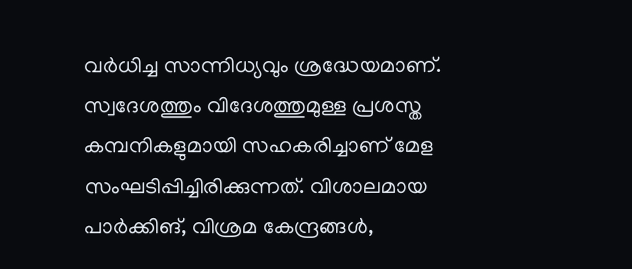വർധിച്ച സാന്നിധ്യവും ശ്രദ്ധേയമാണ്. സ്വദേശത്തും വിദേശത്തുമുള്ള പ്രശസ്ത കമ്പനികളുമായി സഹകരിച്ചാണ് മേള സംഘടിപ്പിച്ചിരിക്കുന്നത്. വിശാലമായ പാർക്കിങ്, വിശ്രമ കേന്ദ്രങ്ങൾ,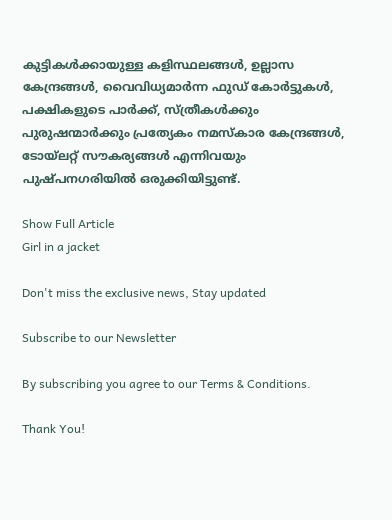കുട്ടികൾക്കായുള്ള കളിസ്ഥലങ്ങൾ, ഉല്ലാസ കേന്ദ്രങ്ങൾ, വൈവിധ്യമാർന്ന ഫുഡ് കോർട്ടുകൾ, പക്ഷികളുടെ പാർക്ക്, സ്ത്രീകൾക്കും പുരുഷന്മാർക്കും പ്രത്യേകം നമസ്കാര കേന്ദ്രങ്ങൾ, ടോയ്ലറ്റ് സൗകര്യങ്ങൾ എന്നിവയും പുഷ്പനഗരിയിൽ ഒരുക്കിയിട്ടുണ്ട്.

Show Full Article
Girl in a jacket

Don't miss the exclusive news, Stay updated

Subscribe to our Newsletter

By subscribing you agree to our Terms & Conditions.

Thank You!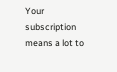Your subscription means a lot to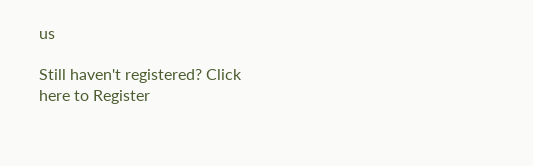us

Still haven't registered? Click here to Register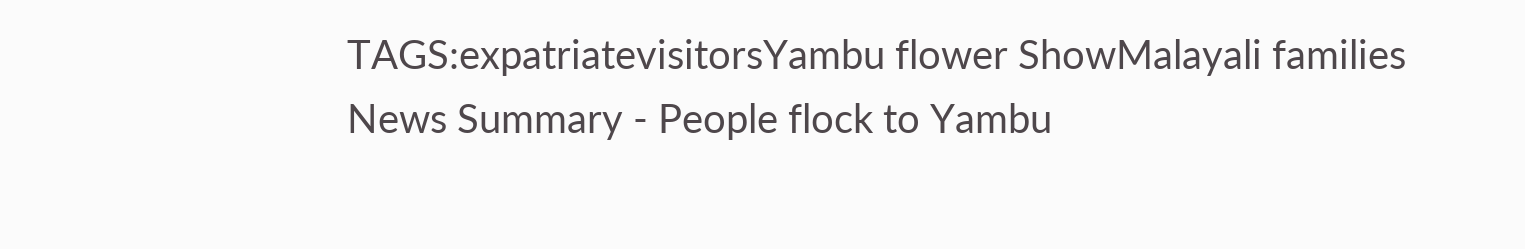TAGS:expatriatevisitorsYambu flower ShowMalayali families
News Summary - People flock to Yambu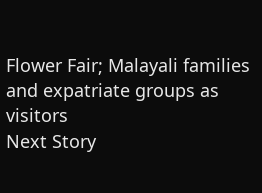Flower Fair; Malayali families and expatriate groups as visitors
Next Story